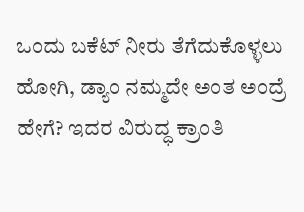ಒಂದು ಬಕೆಟ್ ನೀರು ತೆಗೆದುಕೊಳ್ಳಲು ಹೋಗಿ, ಡ್ಯಾಂ ನಮ್ಮದೇ ಅಂತ ಅಂದ್ರೆ ಹೇಗೆ? ಇದರ ವಿರುದ್ಧ ಕ್ರಾಂತಿ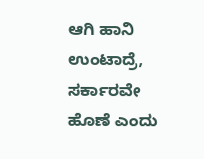ಆಗಿ ಹಾನಿ ಉಂಟಾದ್ರೆ, ಸರ್ಕಾರವೇ ಹೊಣೆ ಎಂದು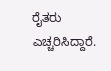ರೈತರು ಎಚ್ಚರಿಸಿದ್ದಾರೆ.